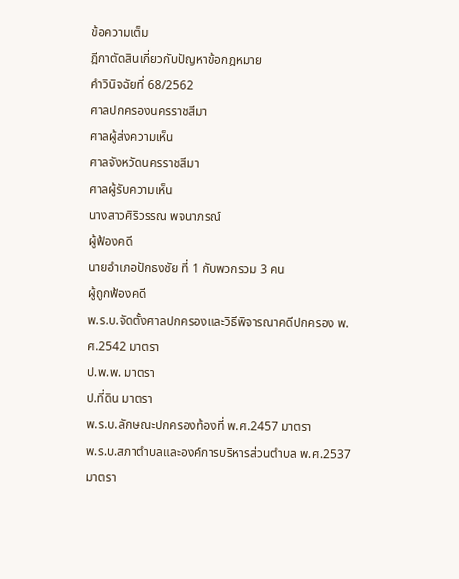ข้อความเต็ม
ฎีกาตัดสินเกี่ยวกับปัญหาข้อกฎหมาย
คำวินิจฉัยที่ 68/2562
ศาลปกครองนครราชสีมา
ศาลผู้ส่งความเห็น
ศาลจังหวัดนครราชสีมา
ศาลผู้รับความเห็น
นางสาวศิริวรรณ พจนาภรณ์
ผู้ฟ้องคดี
นายอำเภอปักธงชัย ที่ 1 กับพวกรวม 3 คน
ผู้ถูกฟ้องคดี
พ.ร.บ.จัดตั้งศาลปกครองและวิธีพิจารณาคดีปกครอง พ.ศ.2542 มาตรา
ป.พ.พ. มาตรา
ป.ที่ดิน มาตรา
พ.ร.บ.ลักษณะปกครองท้องที่ พ.ศ.2457 มาตรา
พ.ร.บ.สภาตำบลและองค์การบริหารส่วนตำบล พ.ศ.2537 มาตรา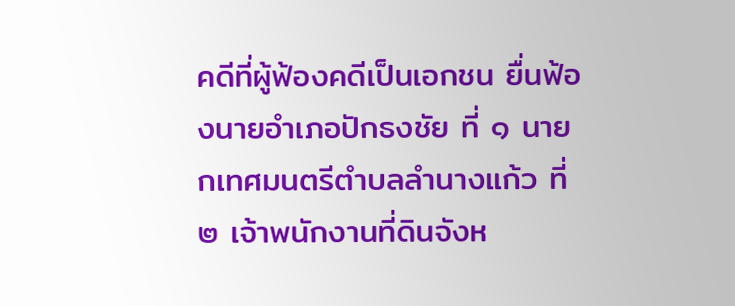คดีที่ผู้ฟ้องคดีเป็นเอกชน ยื่นฟ้องนายอำเภอปักธงชัย ที่ ๑ นายกเทศมนตรีตำบลลำนางแก้ว ที่ ๒ เจ้าพนักงานที่ดินจังห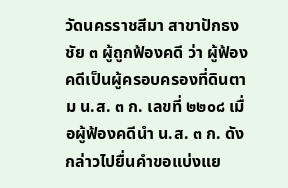วัดนครราชสีมา สาขาปักธงชัย ๓ ผู้ถูกฟ้องคดี ว่า ผู้ฟ้องคดีเป็นผู้ครอบครองที่ดินตาม น.ส. ๓ ก. เลขที่ ๒๒๐๘ เมื่อผู้ฟ้องคดีนำ น.ส. ๓ ก. ดังกล่าวไปยื่นคำขอแบ่งแย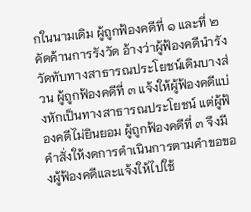กในนามเดิม ผู้ถูกฟ้องคดีที่ ๑ และที่ ๒ คัดค้านการรังวัด อ้างว่าผู้ฟ้องคดีนำรังวัดทับทางสาธารณประโยชน์เดิมบางส่วน ผู้ถูกฟ้องคดีที่ ๓ แจ้งให้ผู้ฟ้องคดีแบ่งหักเป็นทางสาธารณประโยชน์ แต่ผู้ฟ้องคดีไม่ยินยอม ผู้ถูกฟ้องคดีที่ ๓ จึงมีคำสั่งให้งดการดำเนินการตามคำขอของผู้ฟ้องคดีและแจ้งให้ไปใช้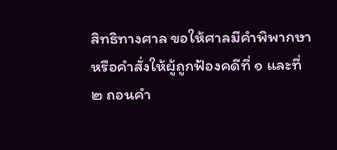สิทธิทางศาล ขอให้ศาลมีคำพิพากษาหรือคำสั่งให้ผู้ถูกฟ้องคดีที่ ๑ และที่ ๒ ถอนคำ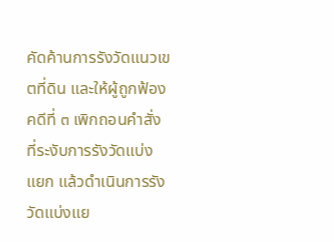คัดค้านการรังวัดแนวเขตที่ดิน และให้ผู้ถูกฟ้องคดีที่ ๓ เพิกถอนคำสั่งที่ระงับการรังวัดแบ่งแยก แล้วดำเนินการรังวัดแบ่งแย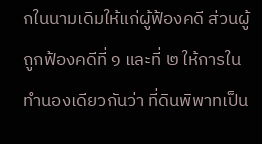กในนามเดิมให้แก่ผู้ฟ้องคดี ส่วนผู้ถูกฟ้องคดีที่ ๑ และที่ ๒ ให้การในทำนองเดียวกันว่า ที่ดินพิพาทเป็น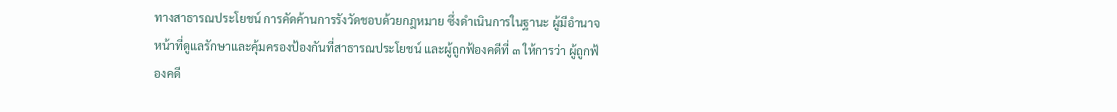ทางสาธารณประโยชน์ การคัดค้านการรังวัดชอบด้วยกฎหมาย ซึ่งดำเนินการในฐานะ ผู้มีอำนาจหน้าที่ดูแลรักษาและคุ้มครองป้องกันที่สาธารณประโยชน์ และผู้ถูกฟ้องคดีที่ ๓ ให้การว่า ผู้ถูกฟ้องคดี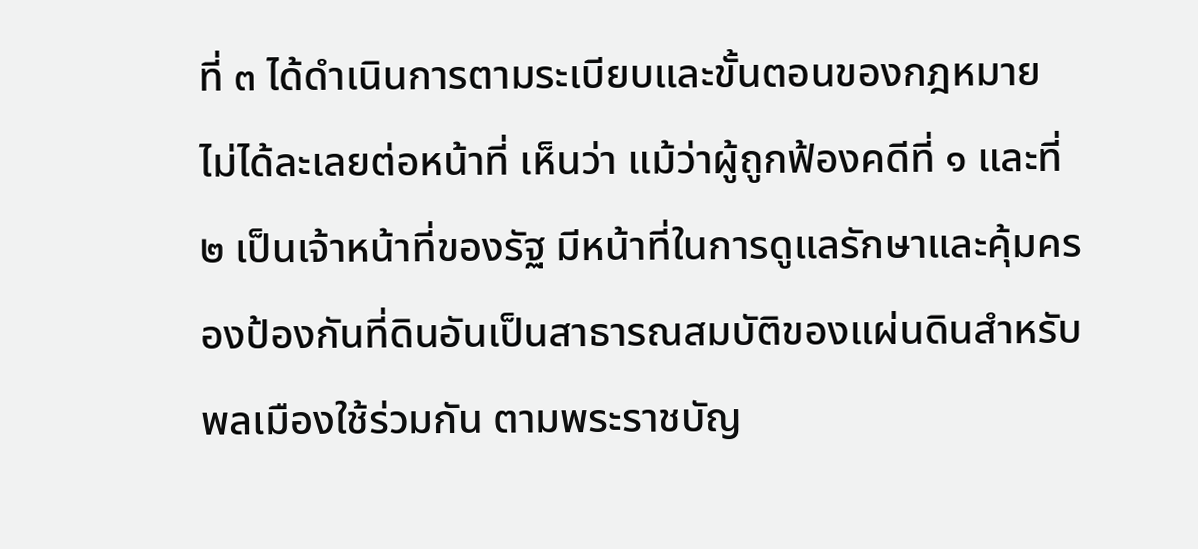ที่ ๓ ได้ดำเนินการตามระเบียบและขั้นตอนของกฎหมาย ไม่ได้ละเลยต่อหน้าที่ เห็นว่า แม้ว่าผู้ถูกฟ้องคดีที่ ๑ และที่ ๒ เป็นเจ้าหน้าที่ของรัฐ มีหน้าที่ในการดูแลรักษาและคุ้มครองป้องกันที่ดินอันเป็นสาธารณสมบัติของแผ่นดินสำหรับพลเมืองใช้ร่วมกัน ตามพระราชบัญ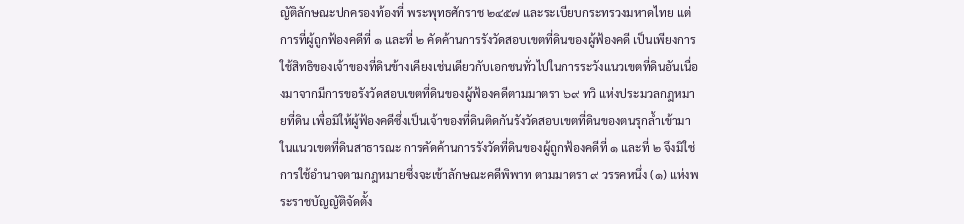ญัติลักษณะปกครองท้องที่ พระพุทธศักราช ๒๔๕๗ และระเบียบกระทรวงมหาดไทย แต่การที่ผู้ถูกฟ้องคดีที่ ๑ และที่ ๒ คัดค้านการรังวัดสอบเขตที่ดินของผู้ฟ้องคดี เป็นเพียงการใช้สิทธิของเจ้าของที่ดินข้างเคียงเช่นเดียวกับเอกชนทั่วไปในการระวังแนวเขตที่ดินอันเนื่องมาจากมีการขอรังวัดสอบเขตที่ดินของผู้ฟ้องคดีตามมาตรา ๖๙ ทวิ แห่งประมวลกฎหมายที่ดิน เพื่อมิให้ผู้ฟ้องคดีซึ่งเป็นเจ้าของที่ดินติดกันรังวัดสอบเขตที่ดินของตนรุกล้ำเข้ามาในแนวเขตที่ดินสาธารณะ การคัดค้านการรังวัดที่ดินของผู้ถูกฟ้องคดีที่ ๑ และที่ ๒ จึงมิใช่การใช้อำนาจตามกฎหมายซึ่งจะเข้าลักษณะคดีพิพาท ตามมาตรา ๙ วรรคหนึ่ง (๑) แห่งพระราชบัญญัติจัดตั้ง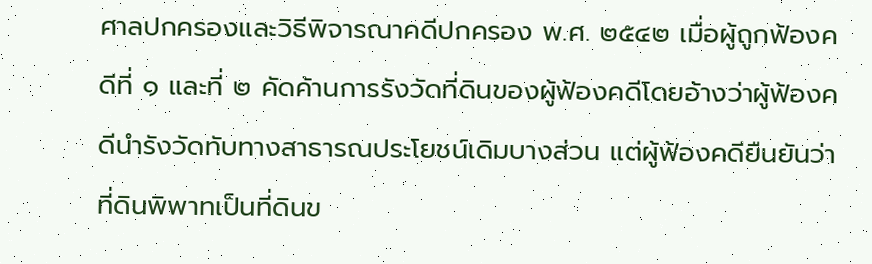ศาลปกครองและวิธีพิจารณาคดีปกครอง พ.ศ. ๒๕๔๒ เมื่อผู้ถูกฟ้องคดีที่ ๑ และที่ ๒ คัดค้านการรังวัดที่ดินของผู้ฟ้องคดีโดยอ้างว่าผู้ฟ้องคดีนำรังวัดทับทางสาธารณประโยชน์เดิมบางส่วน แต่ผู้ฟ้องคดียืนยันว่าที่ดินพิพาทเป็นที่ดินข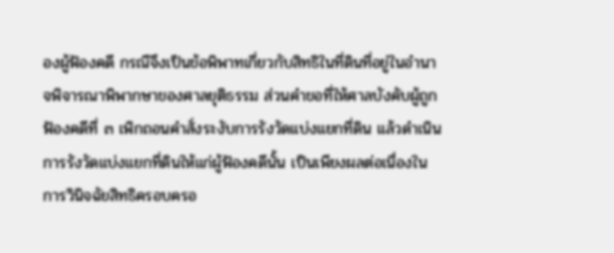องผู้ฟ้องคดี กรณีจึงเป็นข้อพิพาทเกี่ยวกับสิทธิในที่ดินที่อยู่ในอำนาจพิจารณาพิพากษาของศาลยุติธรรม ส่วนคำขอที่ให้ศาลบังคับผู้ถูกฟ้องคดีที่ ๓ เพิกถอนคำสั่งระงับการรังวัดแบ่งแยกที่ดิน แล้วดำเนินการรังวัดแบ่งแยกที่ดินให้แก่ผู้ฟ้องคดีนั้น เป็นเพียงผลต่อเนื่องในการวินิจฉัยสิทธิครอบครอ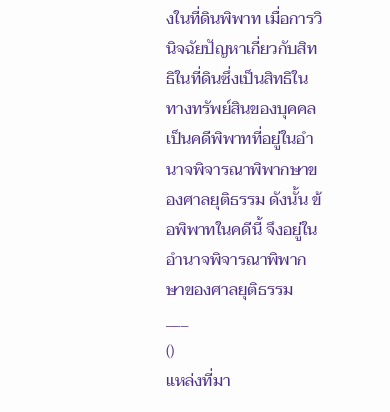งในที่ดินพิพาท เมื่อการวินิจฉัยปัญหาเกี่ยวกับสิทธิในที่ดินซึ่งเป็นสิทธิในทางทรัพย์สินของบุคคล เป็นคดีพิพาทที่อยู่ในอำนาจพิจารณาพิพากษาของศาลยุติธรรม ดังนั้น ข้อพิพาทในคดีนี้ จึงอยู่ในอำนาจพิจารณาพิพากษาของศาลยุติธรรม
___
()
แหล่งที่มา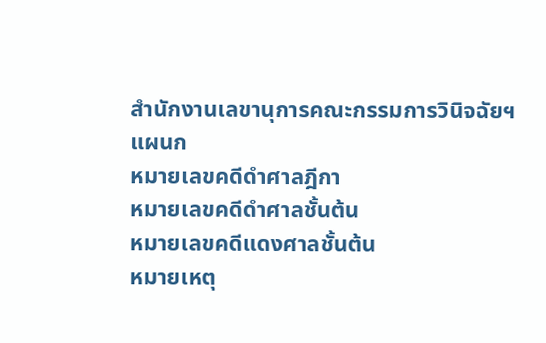สำนักงานเลขานุการคณะกรรมการวินิจฉัยฯ
แผนก
หมายเลขคดีดำศาลฎีกา
หมายเลขคดีดำศาลชั้นต้น
หมายเลขคดีแดงศาลชั้นต้น
หมายเหตุ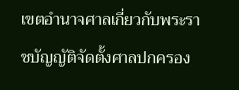เขตอำนาจศาลเกี่ยวกับพระราชบัญญัติจัดตั้งศาลปกครอง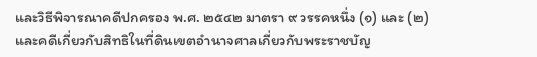และวิธีพิจารณาคดีปกครอง พ.ศ. ๒๕๔๒ มาตรา ๙ วรรคหนึ่ง (๑) และ (๒) และคดีเกี่ยวกับสิทธิในที่ดินเขตอำนาจศาลเกี่ยวกับพระราชบัญ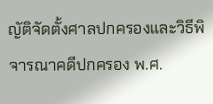ญัติจัดตั้งศาลปกครองและวิธีพิจารณาคดีปกครอง พ.ศ.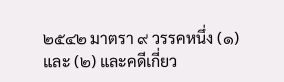๒๕๔๒ มาตรา ๙ วรรคหนึ่ง (๑) และ (๒) และคดีเกี่ยว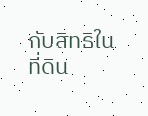กับสิทธิในที่ดิน